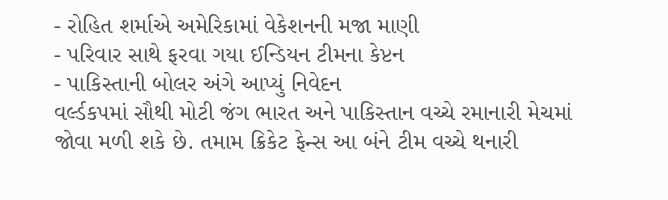- રોહિત શર્માએ અમેરિકામાં વેકેશનની મજા માણી
- પરિવાર સાથે ફરવા ગયા ઈન્ડિયન ટીમના કેપ્ટન
- પાકિસ્તાની બોલર અંગે આપ્યું નિવેદન
વર્લ્ડકપમાં સૌથી મોટી જંગ ભારત અને પાકિસ્તાન વચ્ચે રમાનારી મેચમાં જોવા મળી શકે છે. તમામ ક્રિકેટ ફેન્સ આ બંને ટીમ વચ્ચે થનારી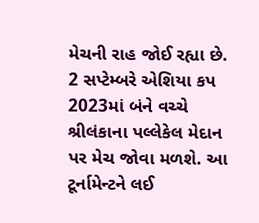મેચની રાહ જોઈ રહ્યા છે. 2 સપ્ટેમ્બરે એશિયા કપ 2023માં બંને વચ્ચે શ્રીલંકાના પલ્લેકેલ મેદાન પર મેચ જોવા મળશે. આ ટૂર્નામેન્ટને લઈ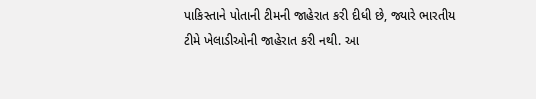પાકિસ્તાને પોતાની ટીમની જાહેરાત કરી દીધી છે, જ્યારે ભારતીય ટીમે ખેલાડીઓની જાહેરાત કરી નથી. આ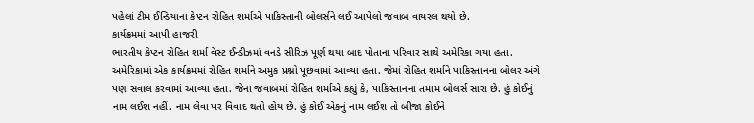પહેલાં ટીમ ઈન્ડિયાના કેપ્ટન રોહિત શર્માએ પાકિસ્તાની બોલર્સને લઈ આપેલો જવાબ વાયરલ થયો છે.
કાર્યક્રમમાં આપી હાજરી
ભારતીય કેપ્ટન રોહિત શર્મા વેસ્ટ ઈન્ડીઝમાં વનડે સીરિઝ પૂર્ણ થયા બાદ પોતાના પરિવાર સાથે અમેરિકા ગયા હતા. અમેરિકામાં એક કાર્યક્રમમાં રોહિત શર્માને અમુક પ્રશ્નો પૂછવામાં આવ્યા હતા. જેમાં રોહિત શર્માને પાકિસ્તાનના બોલર અંગે પણ સવાલ કરવામાં આવ્યા હતા. જેના જવાબમાં રોહિત શર્માએ કહ્યું કે, પાકિસ્તાનના તમામ બોલર્સ સારા છે. હું કોઈનું નામ લઈશ નહીં. નામ લેવા પર વિવાદ થતો હોય છે. હું કોઈ એકનું નામ લઈશ તો બીજા કોઈને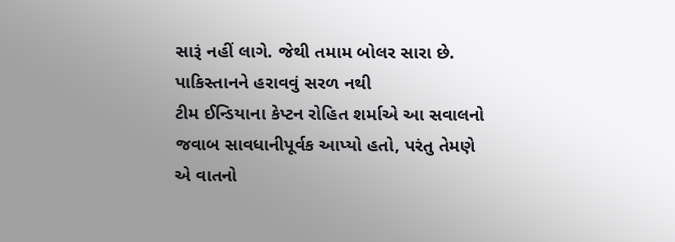સારૂં નહીં લાગે. જેથી તમામ બોલર સારા છે.
પાકિસ્તાનને હરાવવું સરળ નથી
ટીમ ઈન્ડિયાના કેપ્ટન રોહિત શર્માએ આ સવાલનો જવાબ સાવધાનીપૂર્વક આપ્યો હતો, પરંતુ તેમણે એ વાતનો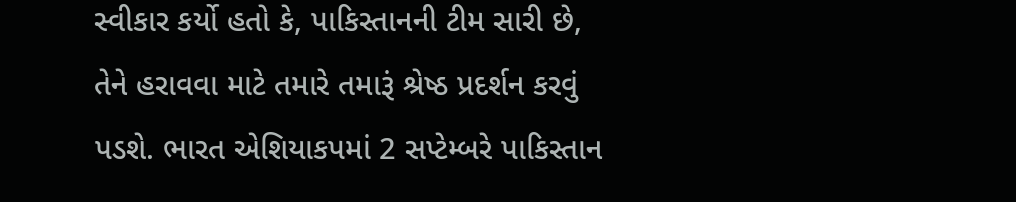સ્વીકાર કર્યો હતો કે, પાકિસ્તાનની ટીમ સારી છે, તેને હરાવવા માટે તમારે તમારૂં શ્રેષ્ઠ પ્રદર્શન કરવું પડશે. ભારત એશિયાકપમાં 2 સપ્ટેમ્બરે પાકિસ્તાન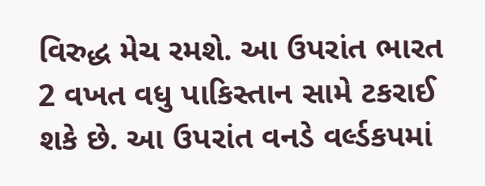વિરુદ્ધ મેચ રમશે. આ ઉપરાંત ભારત 2 વખત વધુ પાકિસ્તાન સામે ટકરાઈ શકે છે. આ ઉપરાંત વનડે વર્લ્ડકપમાં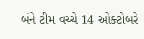બંને ટીમ વચ્ચે 14 ઓક્ટોબરે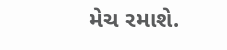મેચ રમાશે.